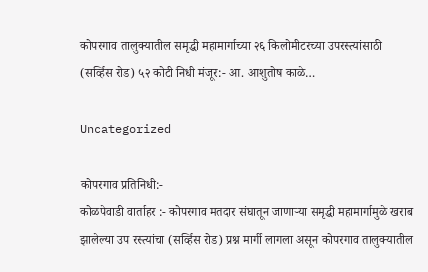कोपरगाव तालुक्यातील समृद्धी महामार्गाच्या २६ किलोमीटरच्या उपरस्त्यांसाठी (सर्व्हिस रोड) ५२ कोटी निधी मंजूर:- आ. आशुतोष काळे…

Uncategorized

कोपरगाव प्रतिनिधी:-
कोळपेवाडी वार्ताहर :- कोपरगाव मतदार संघातून जाणाऱ्या समृद्धी महामार्गामुळे खराब झालेल्या उप रस्त्यांचा (सर्व्हिस रोड) प्रश्न मार्गी लागला असून कोपरगाव तालुक्यातील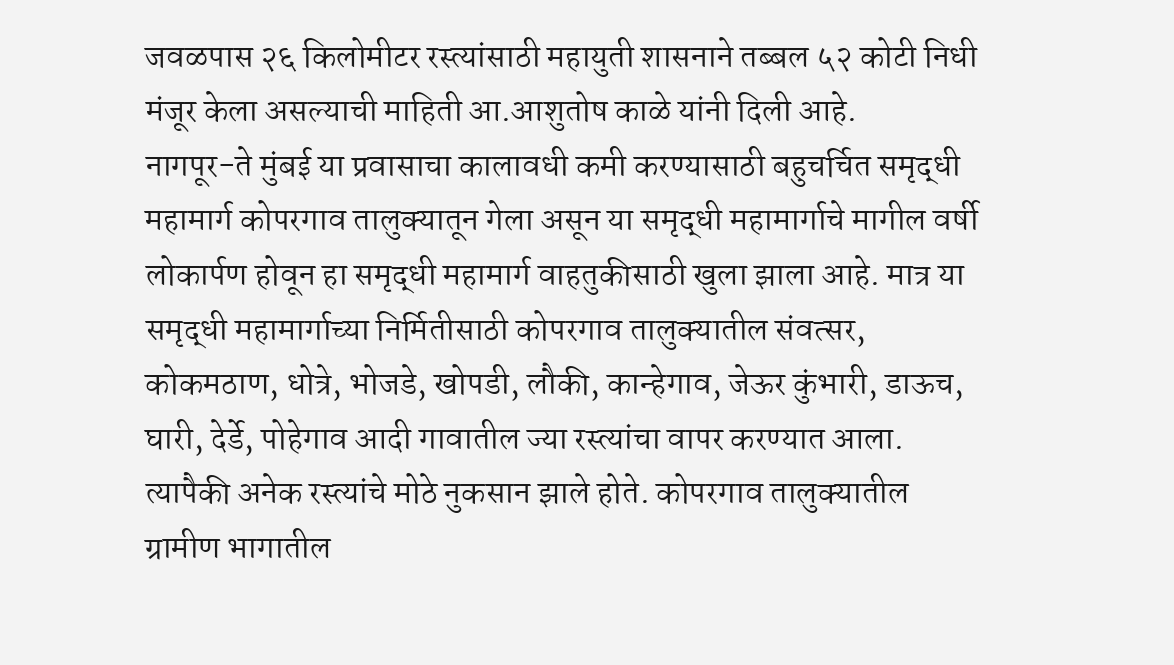जवळपास २६ किलोमीटर रस्त्यांसाठी महायुती शासनाने तब्बल ५२ कोटी निधी मंजूर केला असल्याची माहिती आ.आशुतोष काळे यांनी दिली आहे.
नागपूर-ते मुंबई या प्रवासाचा कालावधी कमी करण्यासाठी बहुचर्चित समृद्धी महामार्ग कोपरगाव तालुक्यातून गेला असून या समृद्धी महामार्गाचे मागील वर्षी लोकार्पण होवून हा समृद्धी महामार्ग वाहतुकीसाठी खुला झाला आहे. मात्र या समृद्धी महामार्गाच्या निर्मितीसाठी कोपरगाव तालुक्यातील संवत्सर, कोकमठाण, धोत्रे, भोजडे, खोपडी, लौकी, कान्हेगाव, जेऊर कुंभारी, डाऊच, घारी, देर्डे, पोहेगाव आदी गावातील ज्या रस्त्यांचा वापर करण्यात आला. त्यापैकी अनेक रस्त्यांचे मोठे नुकसान झाले होते. कोपरगाव तालुक्यातील ग्रामीण भागातील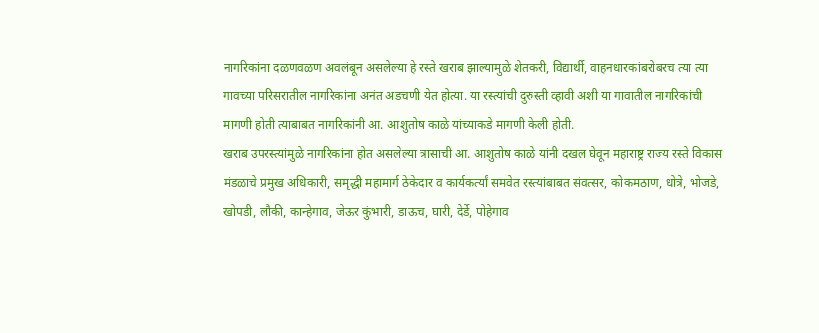नागरिकांना दळणवळण अवलंबून असलेल्या हे रस्ते खराब झाल्यामुळे शेतकरी, विद्यार्थी, वाहनधारकांबरोबरच त्या त्या गावच्या परिसरातील नागरिकांना अनंत अडचणी येत होत्या. या रस्त्यांची दुरुस्ती व्हावी अशी या गावातील नागरिकांची मागणी होती त्याबाबत नागरिकांनी आ. आशुतोष काळे यांच्याकडे मागणी केली होती.
खराब उपरस्त्यांमुळे नागरिकांना होत असलेल्या त्रासाची आ. आशुतोष काळे यांनी दखल घेवून महाराष्ट्र राज्य रस्ते विकास मंडळाचे प्रमुख अधिकारी, समृद्धी महामार्ग ठेकेदार व कार्यकर्त्यां समवेत रस्त्यांबाबत संवत्सर, कोकमठाण, धोत्रे, भोजडे, खोपडी, लौकी, कान्हेगाव, जेऊर कुंभारी, डाऊच, घारी, देर्डे, पोहेगाव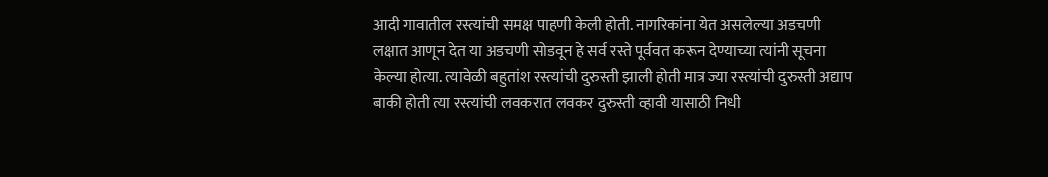आदी गावातील रस्त्यांची समक्ष पाहणी केली होती. नागरिकांना येत असलेल्या अडचणी लक्षात आणून देत या अडचणी सोडवून हे सर्व रस्ते पूर्ववत करून देण्याच्या त्यांनी सूचना केल्या होत्या. त्यावेळी बहुतांश रस्त्यांची दुरुस्ती झाली होती मात्र ज्या रस्त्यांची दुरुस्ती अद्याप बाकी होती त्या रस्त्यांची लवकरात लवकर दुरुस्ती व्हावी यासाठी निधी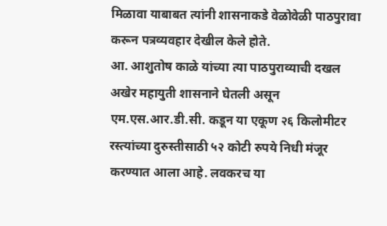मिळावा याबाबत त्यांनी शासनाकडे वेळोवेळी पाठपुरावा करून पत्रव्यवहार देखील केले होते.
आ. आशुतोष काळे यांच्या त्या पाठपुराव्याची दखल अखेर महायुती शासनाने घेतली असून एम.एस.आर.डी.सी. कडून या एकूण २६ किलोमीटर रस्त्यांच्या दुरुस्तीसाठी ५२ कोटी रुपये निधी मंजूर करण्यात आला आहे. लवकरच या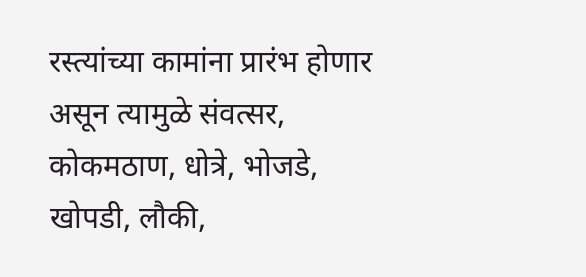रस्त्यांच्या कामांना प्रारंभ होणार असून त्यामुळे संवत्सर, कोकमठाण, धोत्रे, भोजडे, खोपडी, लौकी,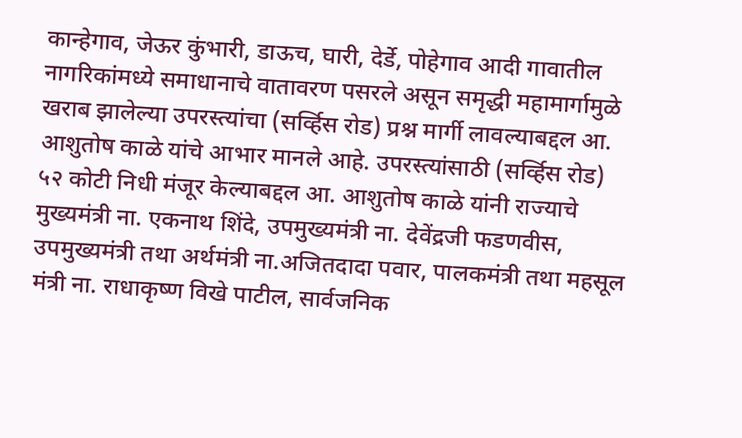कान्हेगाव, जेऊर कुंभारी, डाऊच, घारी, देर्डे, पोहेगाव आदी गावातील नागरिकांमध्ये समाधानाचे वातावरण पसरले असून समृद्धी महामार्गामुळे खराब झालेल्या उपरस्त्यांचा (सर्व्हिस रोड) प्रश्न मार्गी लावल्याबद्दल आ. आशुतोष काळे यांचे आभार मानले आहे. उपरस्त्यांसाठी (सर्व्हिस रोड) ५२ कोटी निधी मंजूर केल्याबद्दल आ. आशुतोष काळे यांनी राज्याचे मुख्यमंत्री ना. एकनाथ शिंदे, उपमुख्यमंत्री ना. देवेंद्रजी फडणवीस, उपमुख्यमंत्री तथा अर्थमंत्री ना.अजितदादा पवार, पालकमंत्री तथा महसूल मंत्री ना. राधाकृष्ण विखे पाटील, सार्वजनिक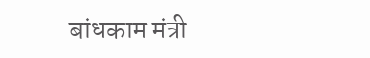बांधकाम मंत्री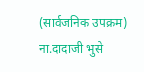(सार्वजनिक उपक्रम) ना.दादाजी भुसे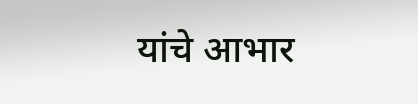यांचे आभार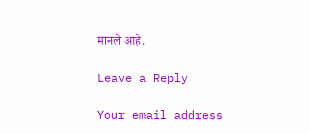मानले आहे.

Leave a Reply

Your email address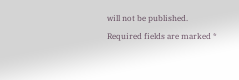will not be published. Required fields are marked *